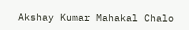Akshay Kumar Mahakal Chalo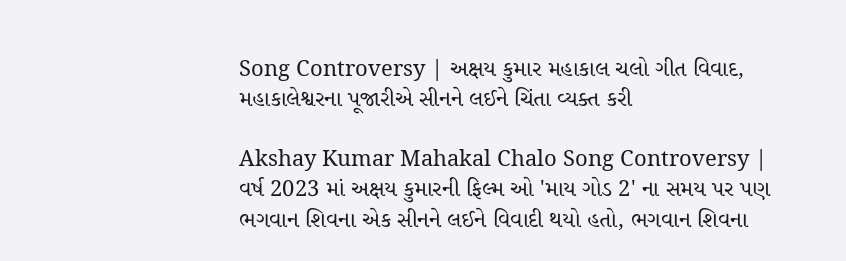Song Controversy | અક્ષય કુમાર મહાકાલ ચલો ગીત વિવાદ, મહાકાલેશ્વરના પૂજારીએ સીનને લઈને ચિંતા વ્યક્ત કરી

Akshay Kumar Mahakal Chalo Song Controversy | વર્ષ 2023 માં અક્ષય કુમારની ફિલ્મ ઓ 'માય ગોડ 2' ના સમય પર પણ ભગવાન શિવના એક સીનને લઈને વિવાદી થયો હતો, ભગવાન શિવના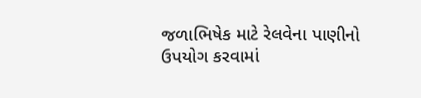જળાભિષેક માટે રેલવેના પાણીનો ઉપયોગ કરવામાં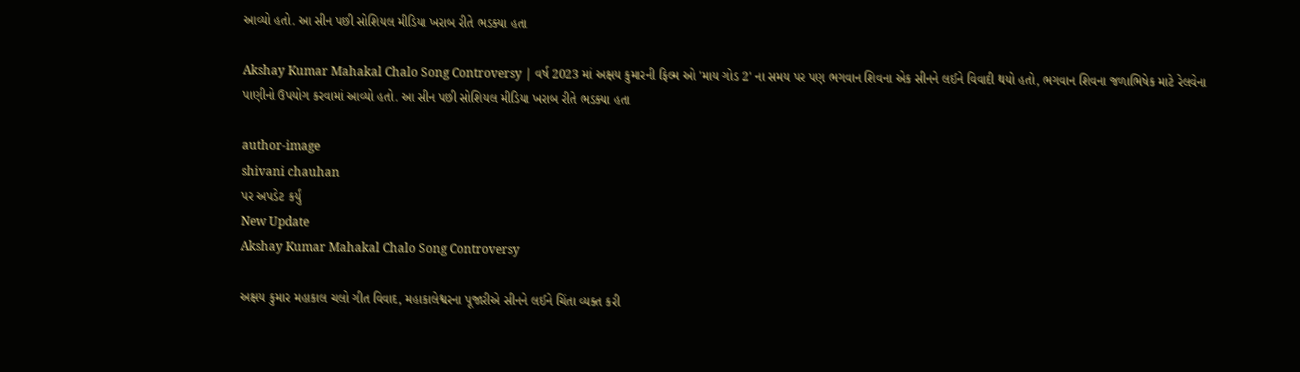આવ્યો હતો. આ સીન પછી સોશિયલ મીડિયા ખરાબ રીતે ભડક્યા હતા

Akshay Kumar Mahakal Chalo Song Controversy | વર્ષ 2023 માં અક્ષય કુમારની ફિલ્મ ઓ 'માય ગોડ 2' ના સમય પર પણ ભગવાન શિવના એક સીનને લઈને વિવાદી થયો હતો, ભગવાન શિવના જળાભિષેક માટે રેલવેના પાણીનો ઉપયોગ કરવામાં આવ્યો હતો. આ સીન પછી સોશિયલ મીડિયા ખરાબ રીતે ભડક્યા હતા

author-image
shivani chauhan
પર અપડેટ કર્યું
New Update
Akshay Kumar Mahakal Chalo Song Controversy

અક્ષય કુમાર મહાકાલ ચલો ગીત વિવાદ, મહાકાલેશ્વરના પૂજારીએ સીનને લઈને ચિંતા વ્યક્ત કરી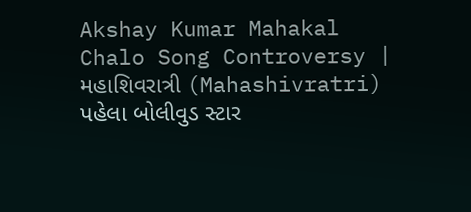Akshay Kumar Mahakal Chalo Song Controversy | મહાશિવરાત્રી (Mahashivratri) પહેલા બોલીવુડ સ્ટાર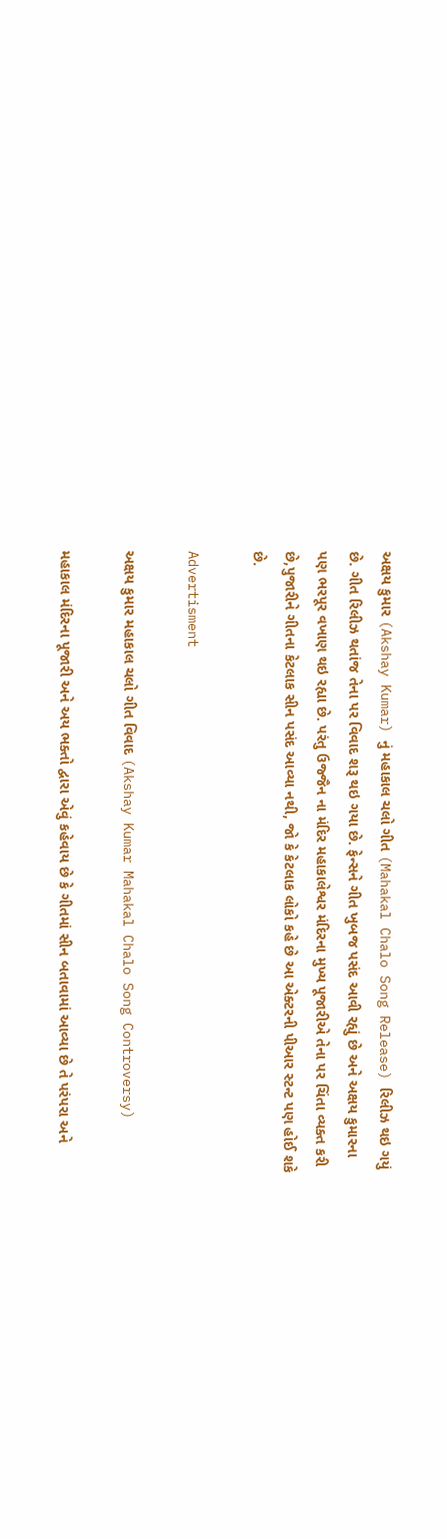અક્ષય કુમાર (Akshay Kumar) નું મહાકાલ ચલો ગીત (Mahakal Chalo Song Release) રિલીઝ થઇ ગયું છે. ગીત રિલીઝ થતાંજ તેના પર વિવાદ શરૂ થઇ ગયા છે. ફેન્સને ગીત ખુબજ પસંદ આવી રહ્યું છે અને અક્ષય કુમારના પણ ભરપૂર વખાણ થઇ રહ્યા છે. પરંતુ ઉજ્જૈન ના મંદિર મહાકાલેશ્વર મંદિરના મુખ્ય પૂજારીએ તેના પર ચિંતા વ્યક્ત કરી છે,પુજારીને ગીતના કેટલાક સીન પસંદ આવ્યા નથી, જો કે કેટલાક લોકો કહે છે આ એક્ટરની પીઆર સ્ટન્ટ પણ હોઈ શકે છે.

Advertisment

અક્ષય કુમાર મહાકાલ ચલો ગીત વિવાદ (Akshay Kumar Mahakal Chalo Song Controversy)

મહાકાલ મંદિરના પૂજારી અને અય ભક્તો દ્વારા એવું કહેવાય છે કે ગીતમાં સીન બતાવામાં આવ્યા છે તે પરંપરા અને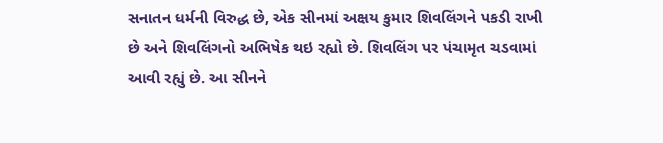સનાતન ધર્મની વિરુદ્ધ છે, એક સીનમાં અક્ષય કુમાર શિવલિંગને પકડી રાખી છે અને શિવલિંગનો અભિષેક થઇ રહ્યો છે. શિવલિંગ પર પંચામૃત ચડવામાં આવી રહ્યું છે. આ સીનને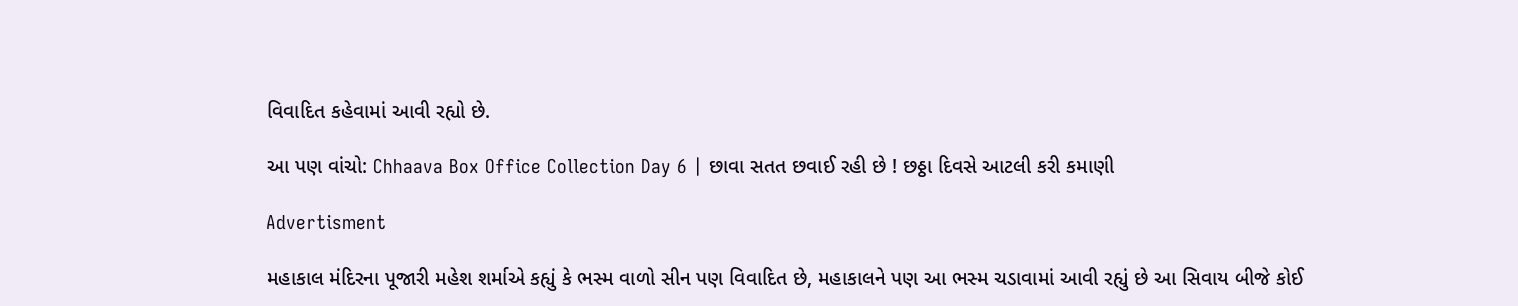વિવાદિત કહેવામાં આવી રહ્યો છે.

આ પણ વાંચો: Chhaava Box Office Collection Day 6 | છાવા સતત છવાઈ રહી છે ! છઠ્ઠા દિવસે આટલી કરી કમાણી

Advertisment

મહાકાલ મંદિરના પૂજારી મહેશ શર્માએ કહ્યું કે ભસ્મ વાળો સીન પણ વિવાદિત છે, મહાકાલને પણ આ ભસ્મ ચડાવામાં આવી રહ્યું છે આ સિવાય બીજે કોઈ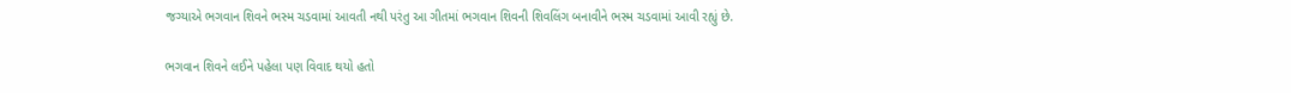જગ્યાએ ભગવાન શિવને ભસ્મ ચડવામાં આવતી નથી પરંતુ આ ગીતમાં ભગવાન શિવની શિવલિંગ બનાવીને ભસ્મ ચડવામાં આવી રહ્યું છે.

ભગવાન શિવને લઈને પહેલા પણ વિવાદ થયો હતો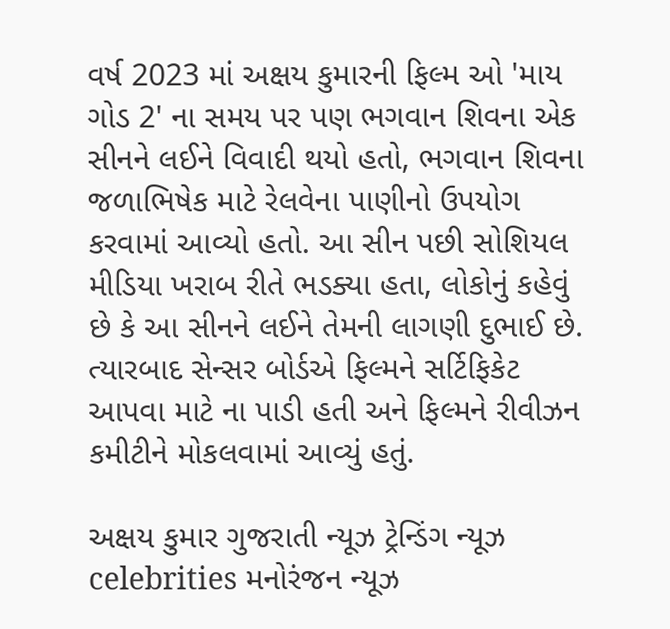વર્ષ 2023 માં અક્ષય કુમારની ફિલ્મ ઓ 'માય ગોડ 2' ના સમય પર પણ ભગવાન શિવના એક સીનને લઈને વિવાદી થયો હતો, ભગવાન શિવના જળાભિષેક માટે રેલવેના પાણીનો ઉપયોગ કરવામાં આવ્યો હતો. આ સીન પછી સોશિયલ મીડિયા ખરાબ રીતે ભડક્યા હતા, લોકોનું કહેવું છે કે આ સીનને લઈને તેમની લાગણી દુભાઈ છે. ત્યારબાદ સેન્સર બોર્ડએ ફિલ્મને સર્ટિફિકેટ આપવા માટે ના પાડી હતી અને ફિલ્મને રીવીઝન કમીટીને મોકલવામાં આવ્યું હતું.

અક્ષય કુમાર ગુજરાતી ન્યૂઝ ટ્રેન્ડિંગ ન્યૂઝ celebrities મનોરંજન ન્યૂઝ